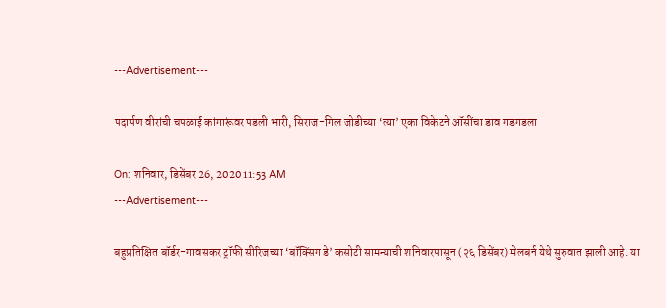---Advertisement---

पदार्पण वीरांची चपळाई कांगारूंवर पडली भारी, सिराज-गिल जोडीच्या ‘त्या’ एका विकेटने ऑसींचा डाव गडगडला

On: शनिवार, डिसेंबर 26, 2020 11:53 AM
---Advertisement---

बहुप्रतिक्षित बॉर्डर-गावसकर ट्रॉफी सीरिजच्या ‘बॉक्सिंग डे’ कसोटी सामन्याची शनिवारपासून (२६ डिसेंबर) मेलबर्न येथे सुरुवात झाली आहे. या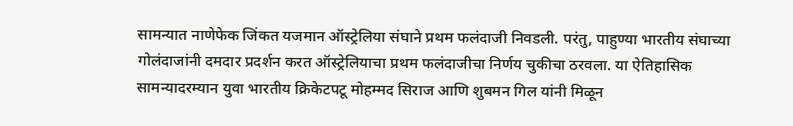सामन्यात नाणेफेक जिंकत यजमान ऑस्ट्रेलिया संघाने प्रथम फलंदाजी निवडली. परंतु, पाहुण्या भारतीय संघाच्या गोलंदाजांनी दमदार प्रदर्शन करत ऑस्ट्रेलियाचा प्रथम फलंदाजीचा निर्णय चुकीचा ठरवला. या ऐतिहासिक सामन्यादरम्यान युवा भारतीय क्रिकेटपटू मोहम्मद सिराज आणि शुबमन गिल यांनी मिळून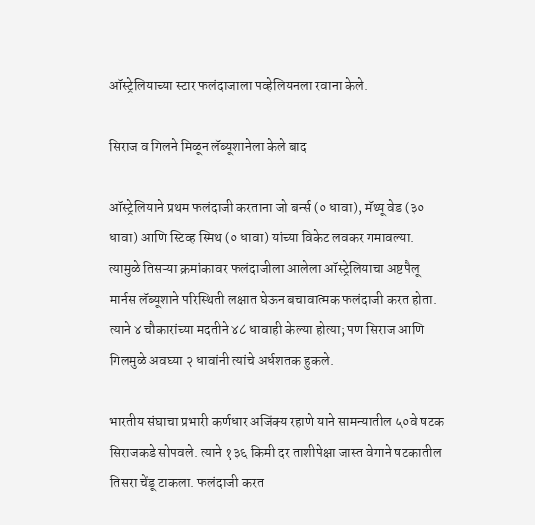ऑस्ट्रेलियाच्या स्टार फलंदाजाला पव्हेलियनला रवाना केले.

सिराज व गिलने मिळून लॅब्यूशानेला केले बाद

ऑस्ट्रेलियाने प्रथम फलंदाजी करताना जो बर्न्स (० धावा), मॅथ्यू वेड (३० धावा) आणि स्टिव्ह स्मिथ (० धावा) यांच्या विकेट लवकर गमावल्या. त्यामुळे तिसऱ्या क्रमांकावर फलंदाजीला आलेला ऑस्ट्रेलियाचा अष्टपैलू मार्नस लॅब्यूशाने परिस्थिती लक्षात घेऊन बचावात्मक फलंदाजी करत होता. त्याने ४ चौकारांच्या मदतीने ४८ धावाही केल्या होत्या; पण सिराज आणि गिलमुळे अवघ्या २ धावांनी त्यांचे अर्धशतक हुकले.

भारतीय संघाचा प्रभारी कर्णधार अजिंक्य रहाणे याने सामन्यातील ५०वे षटक सिराजकडे सोपवले. त्याने १३६ किमी दर ताशीपेक्षा जास्त वेगाने षटकातील तिसरा चेंडू टाकला. फलंदाजी करत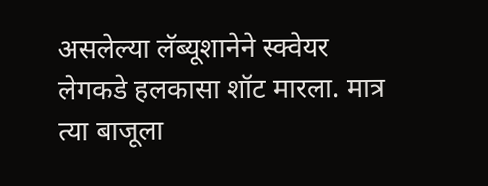असलेल्या लॅब्यूशानेने स्क्वेयर लेगकडे हलकासा शॉट मारला. मात्र त्या बाजूला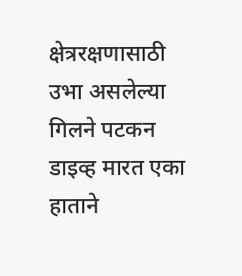क्षेत्ररक्षणासाठी उभा असलेल्या गिलने पटकन डाइव्ह मारत एका हाताने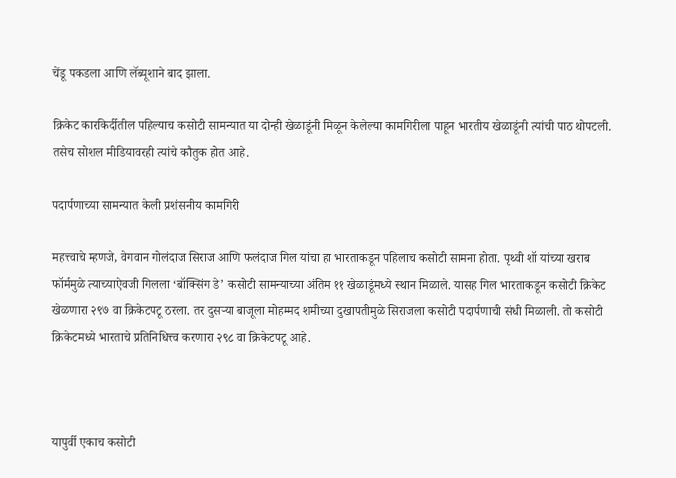चेंडू पकडला आणि लॅब्यूशाने बाद झाला.

क्रिकेट कारकिर्दीतील पहिल्याच कसोटी सामन्यात या दोन्ही खेळाडूंनी मिळून केलेल्या कामगिरीला पाहून भारतीय खेळाडूंनी त्यांची पाठ थोपटली. तसेच सोशल मीडियावरही त्यांचे कौतुक होत आहे.

पदार्पणाच्या सामन्यात केली प्रशंसनीय कामगिरी

महत्त्वाचे म्हणजे, वेगवान गोलंदाज सिराज आणि फलंदाज गिल यांचा हा भारताकडून पहिलाच कसोटी सामना होता. पृथ्वी शॉ यांच्या खराब फॉर्ममुळे त्याच्याऐवजी गिलला ‘बॉक्सिंग डे’ कसोटी सामन्याच्या अंतिम ११ खेळाडूंमध्ये स्थान मिळाले. यासह गिल भारताकडून कसोटी क्रिकेट खेळणारा २९७ वा क्रिकेटपटू ठरला. तर दुसऱ्या बाजूला मोहम्मद शमीच्या दुखापतीमुळे सिराजला कसोटी पदार्पणाची संधी मिळाली. तो कसोटी क्रिकेटमध्ये भारताचे प्रतिनिधित्त्व करणारा २९८ वा क्रिकेटपटू आहे.



यापुर्वी एकाच कसोटी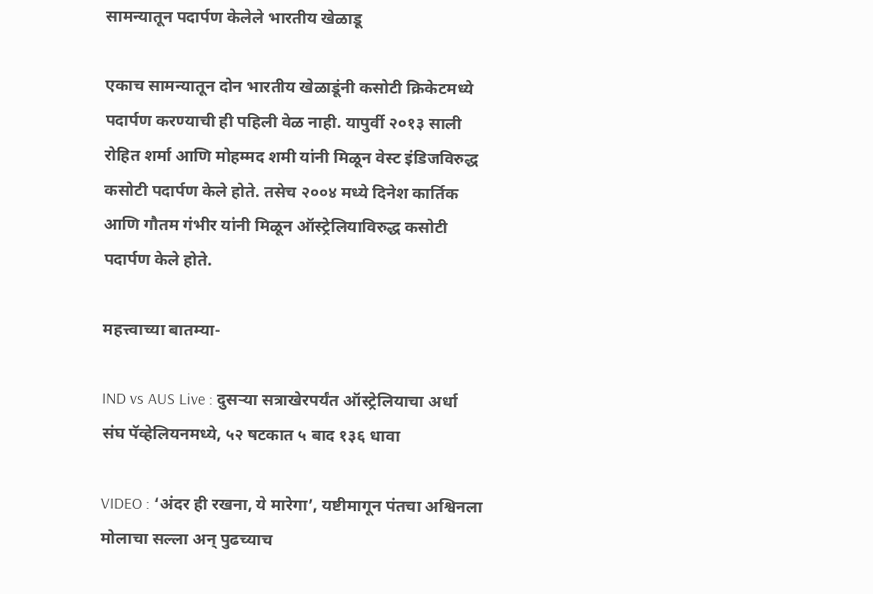सामन्यातून पदार्पण केलेले भारतीय खेळाडू

एकाच सामन्यातून दोन भारतीय खेळाडूंनी कसोटी क्रिकेटमध्ये पदार्पण करण्याची ही पहिली वेळ नाही. यापुर्वी २०१३ साली रोहित शर्मा आणि मोहम्मद शमी यांनी मिळून वेस्ट इंडिजविरुद्ध कसोटी पदार्पण केले होते. तसेच २००४ मध्ये दिनेश कार्तिक आणि गौतम गंभीर यांनी मिळून ऑस्ट्रेलियाविरुद्ध कसोटी पदार्पण केले होते.

महत्त्वाच्या बातम्या-

IND vs AUS Live : दुसऱ्या सत्राखेरपर्यंत ऑस्ट्रेलियाचा अर्धा संघ पॅव्हेलियनमध्ये, ५२ षटकात ५ बाद १३६ धावा

VIDEO : ‘अंदर ही रखना, ये मारेगा’, यष्टीमागून पंतचा अश्विनला मोलाचा सल्ला अन् पुढच्याच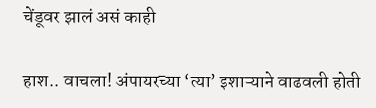चेंडूवर झालं असं काही

हाश.. वाचला! अंपायरच्या ‘त्या’ इशाऱ्याने वाढवली होती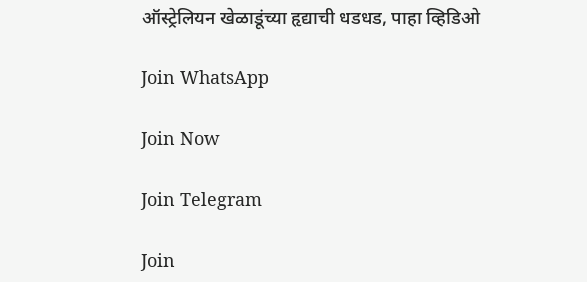ऑस्ट्रेलियन खेळाडूंच्या हृद्याची धडधड, पाहा व्हिडिओ

Join WhatsApp

Join Now

Join Telegram

Join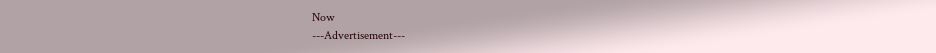Now
---Advertisement---